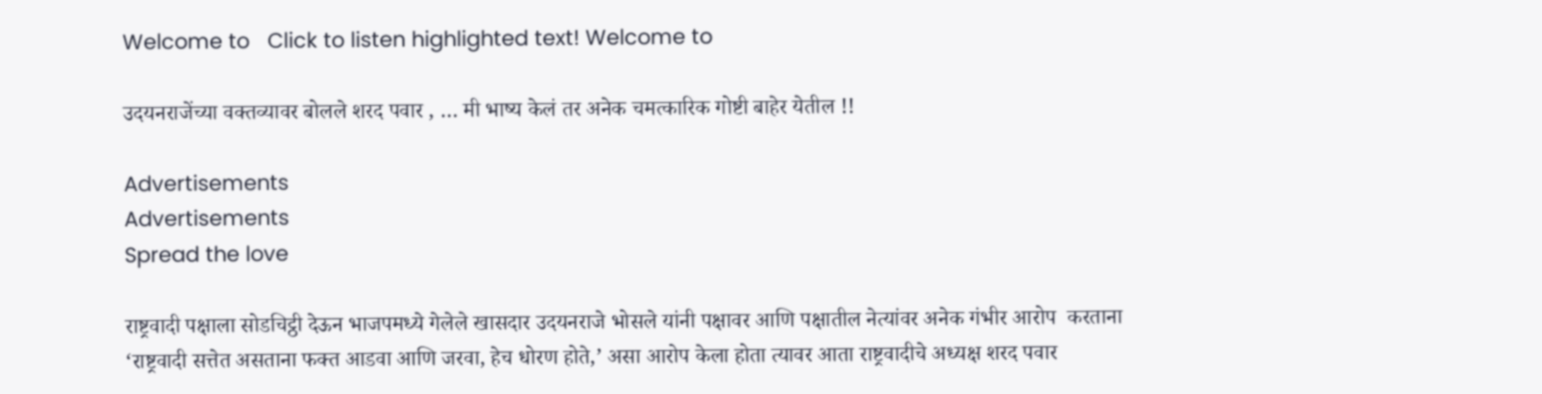Welcome to   Click to listen highlighted text! Welcome to

उदयनराजेंच्या वक्तव्यावर बोलले शरद पवार , … मी भाष्य केलं तर अनेक चमत्कारिक गोष्टी बाहेर येतील !!

Advertisements
Advertisements
Spread the love

राष्ट्रवादी पक्षाला सोडचिट्ठी देऊन भाजपमध्ये गेलेले खासदार उदयनराजे भोसले यांनी पक्षावर आणि पक्षातील नेत्यांवर अनेक गंभीर आरोप  करताना  ‘राष्ट्रवादी सत्तेत असताना फक्त आडवा आणि जरवा, हेच धोरण होते,’ असा आरोप केला होता त्यावर आता राष्ट्रवादीचे अध्यक्ष शरद पवार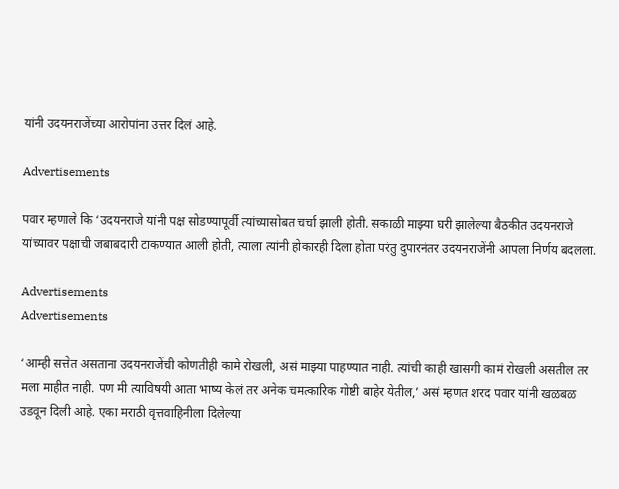यांनी उदयनराजेंच्या आरोपांना उत्तर दिलं आहे.

Advertisements

पवार म्हणाले कि ‘उदयनराजे यांनी पक्ष सोडण्यापूर्वी त्यांच्यासोबत चर्चा झाली होती. सकाळी माझ्या घरी झालेल्या बैठकीत उदयनराजे यांच्यावर पक्षाची जबाबदारी टाकण्यात आली होती, त्याला त्यांनी होकारही दिला होता परंतु दुपारनंतर उदयनराजेंनी आपला निर्णय बदलला.

Advertisements
Advertisements

‘आम्ही सत्तेत असताना उदयनराजेंची कोणतीही कामे रोखली, असं माझ्या पाहण्यात नाही. त्यांची काही खासगी कामं रोखली असतील तर मला माहीत नाही. पण मी त्याविषयी आता भाष्य केलं तर अनेक चमत्कारिक गोष्टी बाहेर येतील,’ असं म्हणत शरद पवार यांनी खळबळ उडवून दिली आहे. एका मराठी वृत्तवाहिनीला दिलेल्या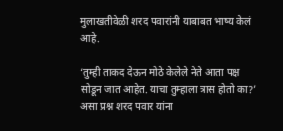मुलाखतीवेळी शरद पवारांनी याबाबत भाष्य केलं आहे.

‘तुम्ही ताकद देऊन मोठे केलेले नेते आता पक्ष सोडून जात आहेत. याचा तुम्हाला त्रास होतो का?’ असा प्रश्न शरद पवार यांना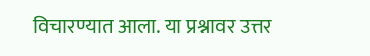विचारण्यात आला. या प्रश्नावर उत्तर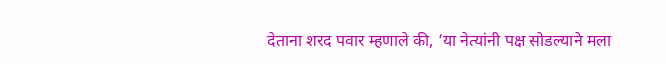देताना शरद पवार म्हणाले की, ‘या नेत्यांनी पक्ष सोडल्याने मला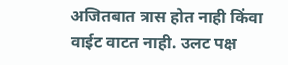अजितबात त्रास होत नाही किंवा वाईट वाटत नाही. उलट पक्ष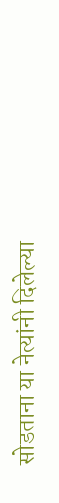सोडताना या नेत्यांनी दिलेल्या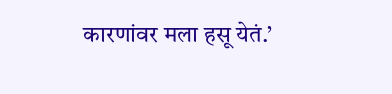कारणांवर मला हसू येतं.’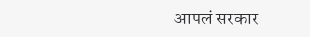आपलं सरकार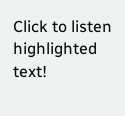Click to listen highlighted text!